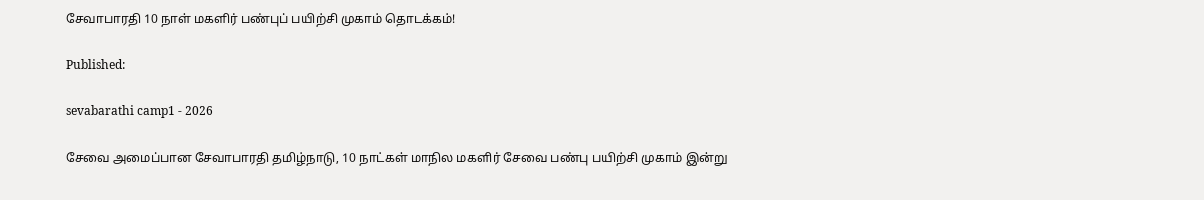சேவாபாரதி 10 நாள் மகளிர் பண்புப் பயிற்சி முகாம் தொடக்கம்!

Published:

sevabarathi camp1 - 2026

சேவை அமைப்பான சேவாபாரதி தமிழ்நாடு, 10 நாட்கள் மாநில மகளிர் சேவை பண்பு பயிற்சி முகாம் இன்று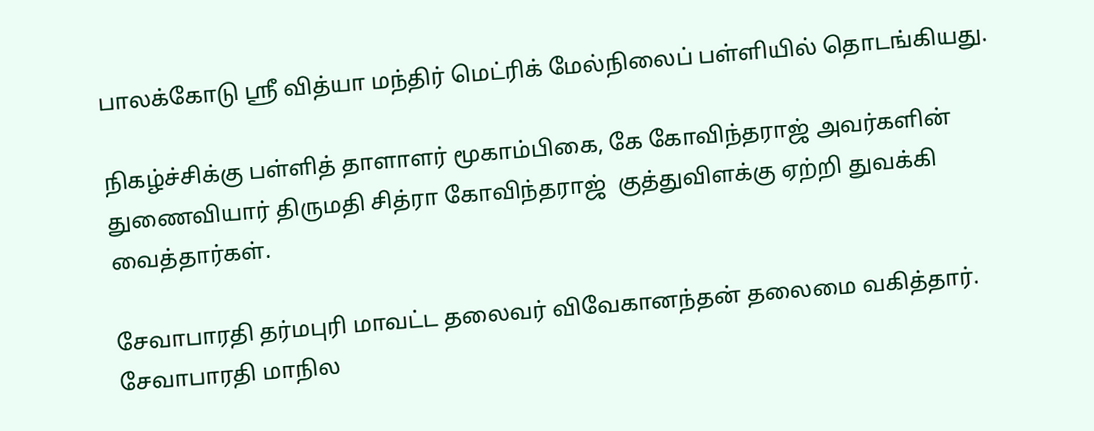பாலக்கோடு ஸ்ரீ வித்யா மந்திர் மெட்ரிக் மேல்நிலைப் பள்ளியில் தொடங்கியது.

நிகழ்ச்சிக்கு பள்ளித் தாளாளர் மூகாம்பிகை, கே கோவிந்தராஜ் அவர்களின் துணைவியார் திருமதி சித்ரா கோவிந்தராஜ்  குத்துவிளக்கு ஏற்றி துவக்கி வைத்தார்கள்.

சேவாபாரதி தர்மபுரி மாவட்ட தலைவர் விவேகானந்தன் தலைமை வகித்தார். சேவாபாரதி மாநில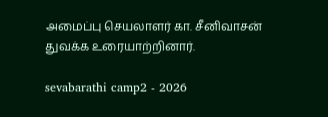அமைப்பு செயலாளர் கா. சீனிவாசன் துவக்க உரையாற்றினார்.

sevabarathi camp2 - 2026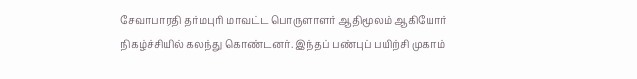சேவாபாரதி தர்மபுரி மாவட்ட பொருளாளர் ஆதிமூலம் ஆகியோர் நிகழ்ச்சியில் கலந்து கொண்டனர். இந்தப் பண்புப் பயிற்சி முகாம்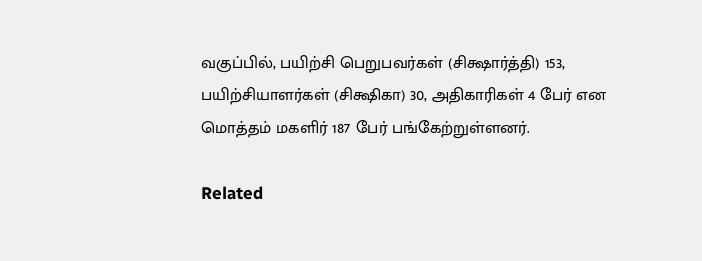வகுப்பில், பயிற்சி பெறுபவர்கள் (சிக்ஷார்த்தி) 153, பயிற்சியாளர்கள் (சிக்ஷிகா) 30, அதிகாரிகள் 4 பேர் என மொத்தம் மகளிர் 187 பேர் பங்கேற்றுள்ளனர்.

Related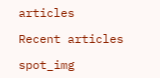articles

Recent articles

spot_img